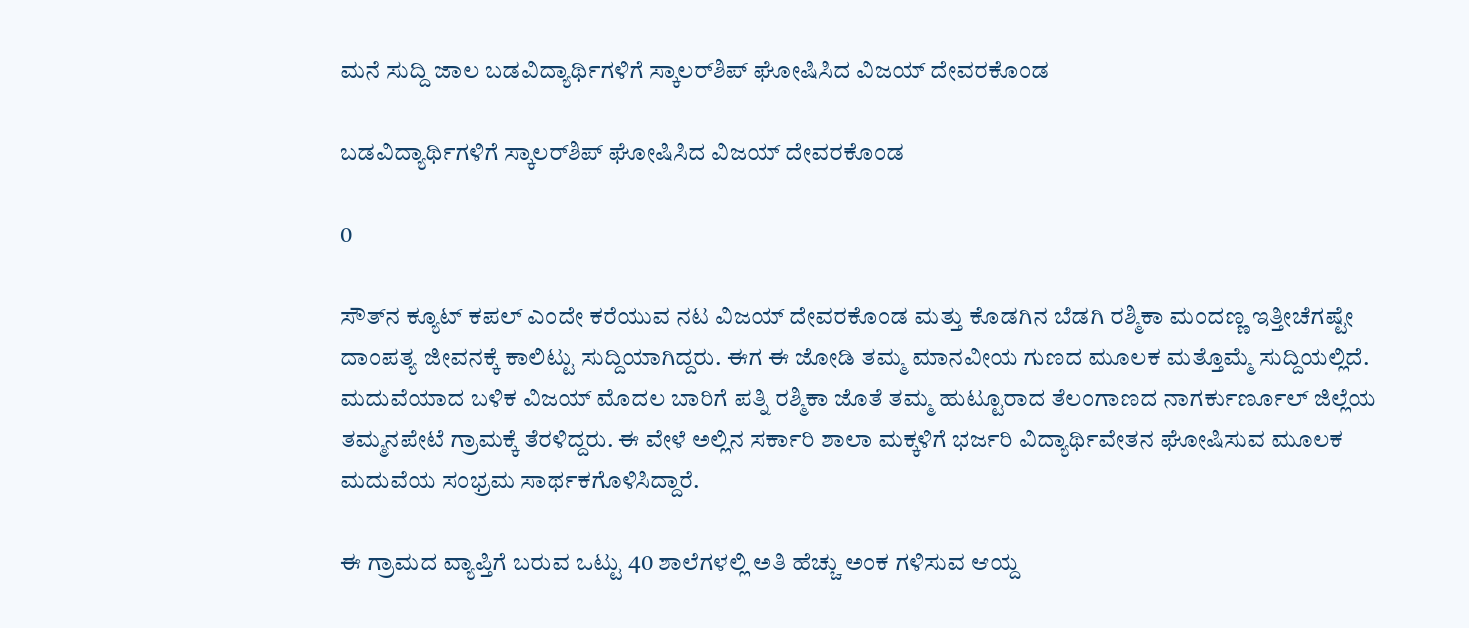ಮನೆ ಸುದ್ದಿ ಜಾಲ ಬಡವಿದ್ಯಾರ್ಥಿಗಳಿಗೆ ಸ್ಕಾಲರ್‌ಶಿಪ್ ಘೋಷಿಸಿದ ವಿಜಯ್ ದೇವರಕೊಂಡ

ಬಡವಿದ್ಯಾರ್ಥಿಗಳಿಗೆ ಸ್ಕಾಲರ್‌ಶಿಪ್ ಘೋಷಿಸಿದ ವಿಜಯ್ ದೇವರಕೊಂಡ

0

ಸೌತ್‌ನ ಕ್ಯೂಟ್ ಕಪಲ್ ಎಂದೇ ಕರೆಯುವ ನಟ ವಿಜಯ್ ದೇವರಕೊಂಡ ಮತ್ತು ಕೊಡಗಿನ ಬೆಡಗಿ ರಶ್ಮಿಕಾ ಮಂದಣ್ಣ ಇತ್ತೀಚೆಗಷ್ಟೇ ದಾಂಪತ್ಯ ಜೀವನಕ್ಕೆ ಕಾಲಿಟ್ಟು ಸುದ್ದಿಯಾಗಿದ್ದರು. ಈಗ ಈ ಜೋಡಿ ತಮ್ಮ ಮಾನವೀಯ ಗುಣದ ಮೂಲಕ ಮತ್ತೊಮ್ಮೆ ಸುದ್ದಿಯಲ್ಲಿದೆ. ಮದುವೆಯಾದ ಬಳಿಕ ವಿಜಯ್ ಮೊದಲ ಬಾರಿಗೆ ಪತ್ನಿ ರಶ್ಮಿಕಾ ಜೊತೆ ತಮ್ಮ ಹುಟ್ಟೂರಾದ ತೆಲಂಗಾಣದ ನಾಗರ್ಕುರ್ಣೂಲ್ ಜಿಲ್ಲೆಯ ತಮ್ಮನಪೇಟೆ ಗ್ರಾಮಕ್ಕೆ ತೆರಳಿದ್ದರು. ಈ ವೇಳೆ ಅಲ್ಲಿನ ಸರ್ಕಾರಿ ಶಾಲಾ ಮಕ್ಕಳಿಗೆ ಭರ್ಜರಿ ವಿದ್ಯಾರ್ಥಿವೇತನ ಘೋಷಿಸುವ ಮೂಲಕ ಮದುವೆಯ ಸಂಭ್ರಮ ಸಾರ್ಥಕಗೊಳಿಸಿದ್ದಾರೆ.

ಈ ಗ್ರಾಮದ ವ್ಯಾಪ್ತಿಗೆ ಬರುವ ಒಟ್ಟು 40 ಶಾಲೆಗಳಲ್ಲಿ ಅತಿ ಹೆಚ್ಚು ಅಂಕ ಗಳಿಸುವ ಆಯ್ದ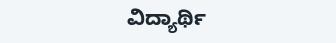ವಿದ್ಯಾರ್ಥಿ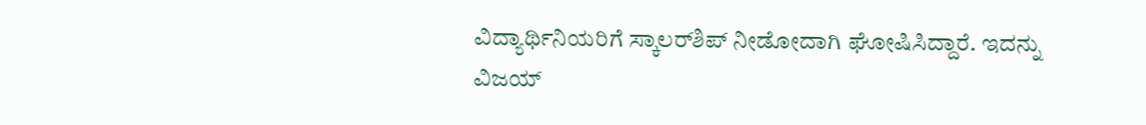ವಿದ್ಯಾರ್ಥಿನಿಯರಿಗೆ ಸ್ಕಾಲರ್‌ಶಿಪ್ ನೀಡೋದಾಗಿ ಘೋಷಿಸಿದ್ದಾರೆ. ಇದನ್ನು ವಿಜಯ್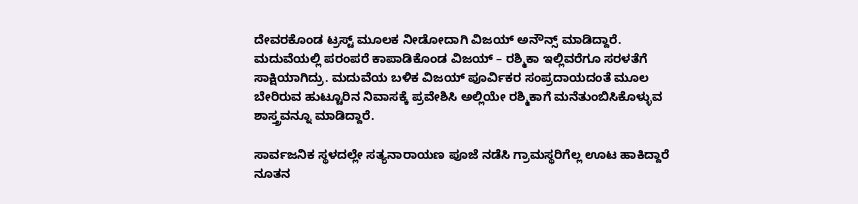ದೇವರಕೊಂಡ ಟ್ರಸ್ಟ್ ಮೂಲಕ ನೀಡೋದಾಗಿ ವಿಜಯ್ ಅನೌನ್ಸ್ ಮಾಡಿದ್ದಾರೆ. ಮದುವೆಯಲ್ಲಿ ಪರಂಪರೆ ಕಾಪಾಡಿಕೊಂಡ ವಿಜಯ್ – ರಶ್ಮಿಕಾ ಇಲ್ಲಿವರೆಗೂ ಸರಳತೆಗೆ ಸಾಕ್ಷಿಯಾಗಿದ್ರು. ಮದುವೆಯ ಬಳಿಕ ವಿಜಯ್ ಪೂರ್ವಿಕರ ಸಂಪ್ರದಾಯದಂತೆ ಮೂಲ ಬೇರಿರುವ ಹುಟ್ಟೂರಿನ ನಿವಾಸಕ್ಕೆ ಪ್ರವೇಶಿಸಿ ಅಲ್ಲಿಯೇ ರಶ್ಮಿಕಾಗೆ ಮನೆತುಂಬಿಸಿಕೊಳ್ಳುವ ಶಾಸ್ತ್ರವನ್ನೂ ಮಾಡಿದ್ದಾರೆ.

ಸಾರ್ವಜನಿಕ ಸ್ಥಳದಲ್ಲೇ ಸತ್ಯನಾರಾಯಣ ಪೂಜೆ ನಡೆಸಿ ಗ್ರಾಮಸ್ಥರಿಗೆಲ್ಲ ಊಟ ಹಾಕಿದ್ದಾರೆ ನೂತನ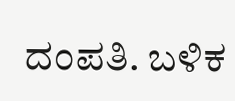ದಂಪತಿ. ಬಳಿಕ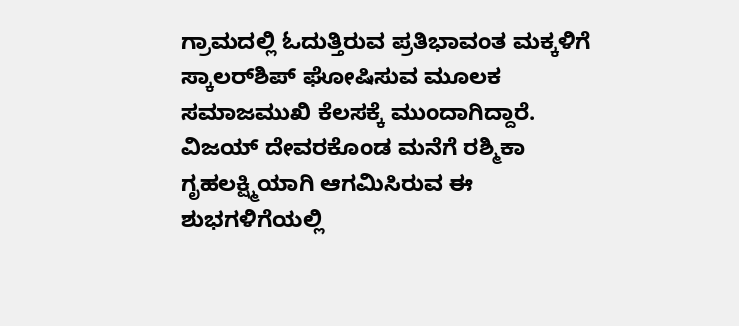ಗ್ರಾಮದಲ್ಲಿ ಓದುತ್ತಿರುವ ಪ್ರತಿಭಾವಂತ ಮಕ್ಕಳಿಗೆ ಸ್ಕಾಲರ್‌ಶಿಪ್ ಘೋಷಿಸುವ ಮೂಲಕ ಸಮಾಜಮುಖಿ ಕೆಲಸಕ್ಕೆ ಮುಂದಾಗಿದ್ದಾರೆ. ವಿಜಯ್ ದೇವರಕೊಂಡ ಮನೆಗೆ ರಶ್ಮಿಕಾ ಗೃಹಲಕ್ಷ್ಮಿಯಾಗಿ ಆಗಮಿಸಿರುವ ಈ ಶುಭಗಳಿಗೆಯಲ್ಲಿ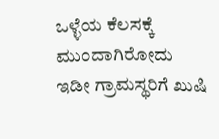ಒಳ್ಳೆಯ ಕೆಲಸಕ್ಕೆ ಮುಂದಾಗಿರೋದು ಇಡೀ ಗ್ರಾಮಸ್ಥರಿಗೆ ಖುಷಿ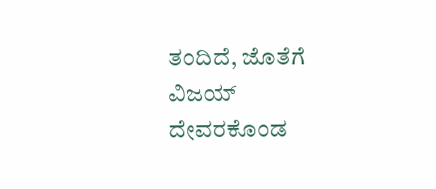ತಂದಿದೆ, ಜೊತೆಗೆ ವಿಜಯ್ ದೇವರಕೊಂಡ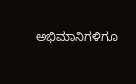ಅಭಿಮಾನಿಗಳಿಗೂ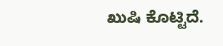ಖುಷಿ ಕೊಟ್ಟಿದೆ.